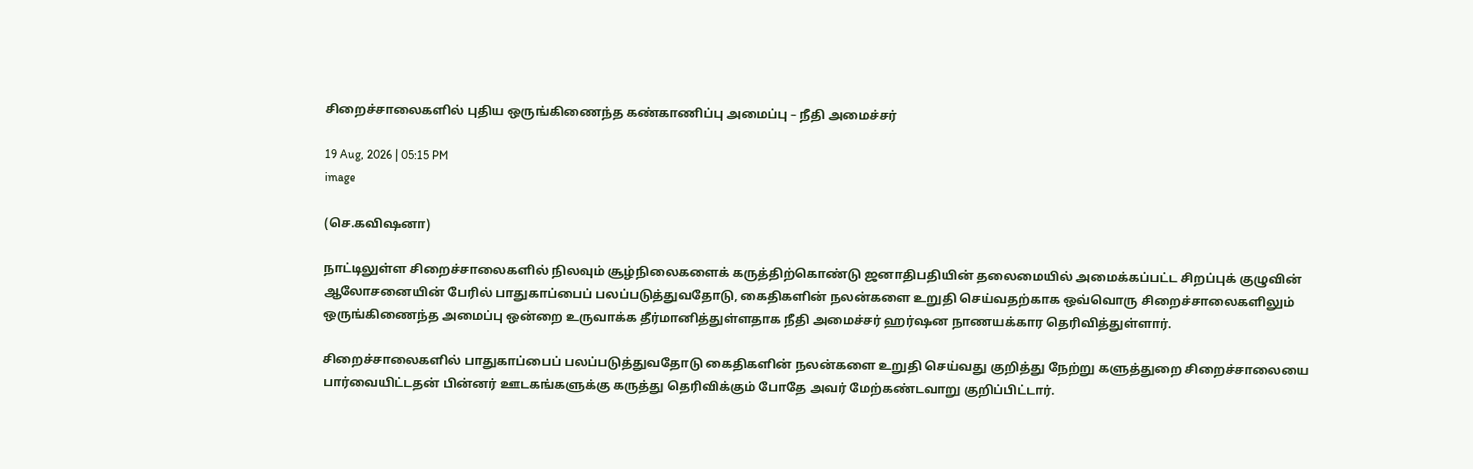சிறைச்சாலைகளில் புதிய ஒருங்கிணைந்த கண்காணிப்பு அமைப்பு – நீதி அமைச்சர்

19 Aug, 2026 | 05:15 PM
image

(செ.கவிஷனா)

நாட்டிலுள்ள சிறைச்சாலைகளில் நிலவும் சூழ்நிலைகளைக் கருத்திற்கொண்டு ஜனாதிபதியின் தலைமையில் அமைக்கப்பட்ட சிறப்புக் குழுவின் ஆலோசனையின் பேரில் பாதுகாப்பைப் பலப்படுத்துவதோடு, கைதிகளின் நலன்களை உறுதி செய்வதற்காக ஒவ்வொரு சிறைச்சாலைகளிலும் ஒருங்கிணைந்த அமைப்பு ஒன்றை உருவாக்க தீர்மானித்துள்ளதாக நீதி அமைச்சர் ஹர்ஷன நாணயக்கார தெரிவித்துள்ளார்.

சிறைச்சாலைகளில் பாதுகாப்பைப் பலப்படுத்துவதோடு கைதிகளின் நலன்களை உறுதி செய்வது குறித்து நேற்று களுத்துறை சிறைச்சாலையை பார்வையிட்டதன் பின்னர் ஊடகங்களுக்கு கருத்து தெரிவிக்கும் போதே அவர் மேற்கண்டவாறு குறிப்பிட்டார்.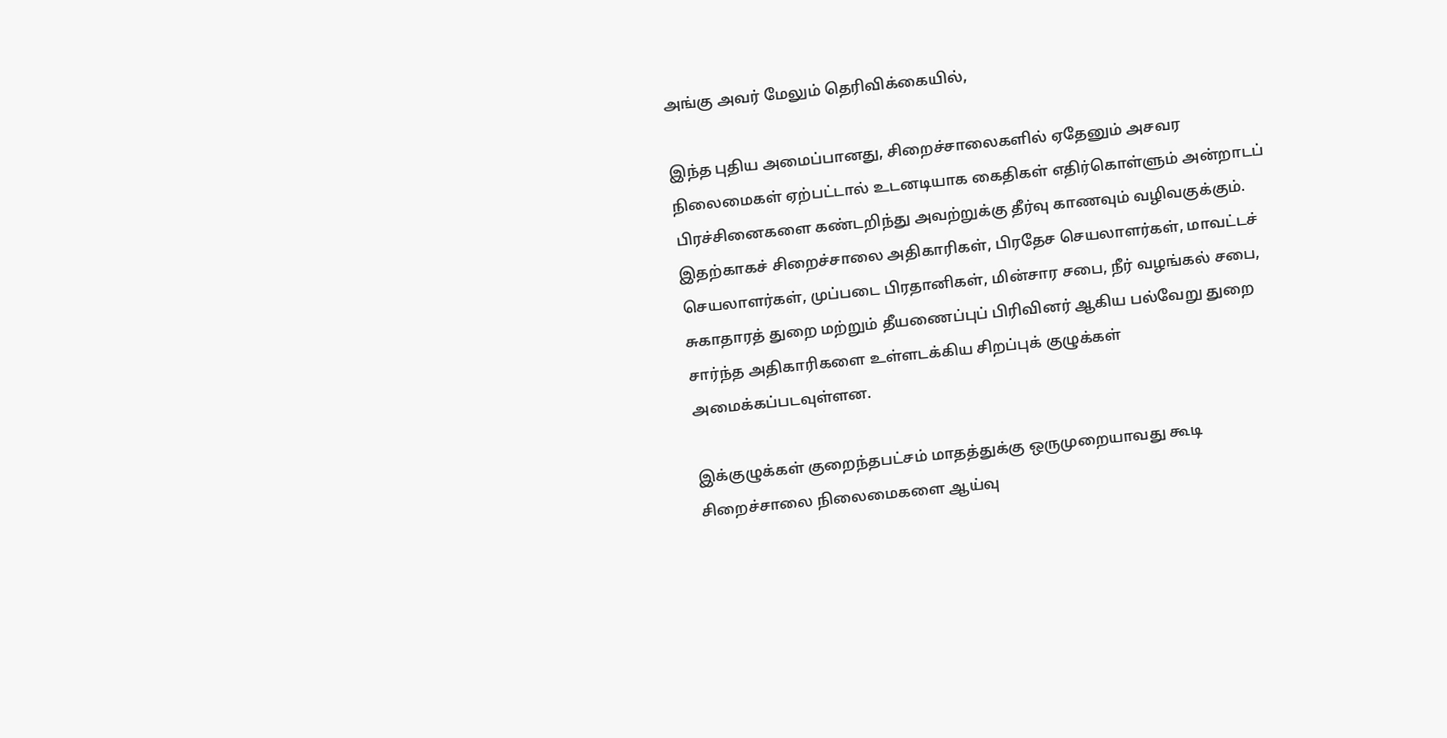அங்கு அவர் மேலும் தெரிவிக்கையில்,

இந்த புதிய அமைப்பானது, சிறைச்சாலைகளில் ஏதேனும் அசவர நிலைமைகள் ஏற்பட்டால் உடனடியாக கைதிகள் எதிர்கொள்ளும் அன்றாடப் பிரச்சினைகளை கண்டறிந்து அவற்றுக்கு தீர்வு காணவும் வழிவகுக்கும். இதற்காகச் சிறைச்சாலை அதிகாரிகள், பிரதேச செயலாளர்கள், மாவட்டச் செயலாளர்கள், முப்படை பிரதானிகள், மின்சார சபை, நீர் வழங்கல் சபை, சுகாதாரத் துறை மற்றும் தீயணைப்புப் பிரிவினர் ஆகிய பல்வேறு துறை சார்ந்த அதிகாரிகளை உள்ளடக்கிய சிறப்புக் குழுக்கள் அமைக்கப்படவுள்ளன.

இக்குழுக்கள் குறைந்தபட்சம் மாதத்துக்கு ஒருமுறையாவது கூடி சிறைச்சாலை நிலைமைகளை ஆய்வு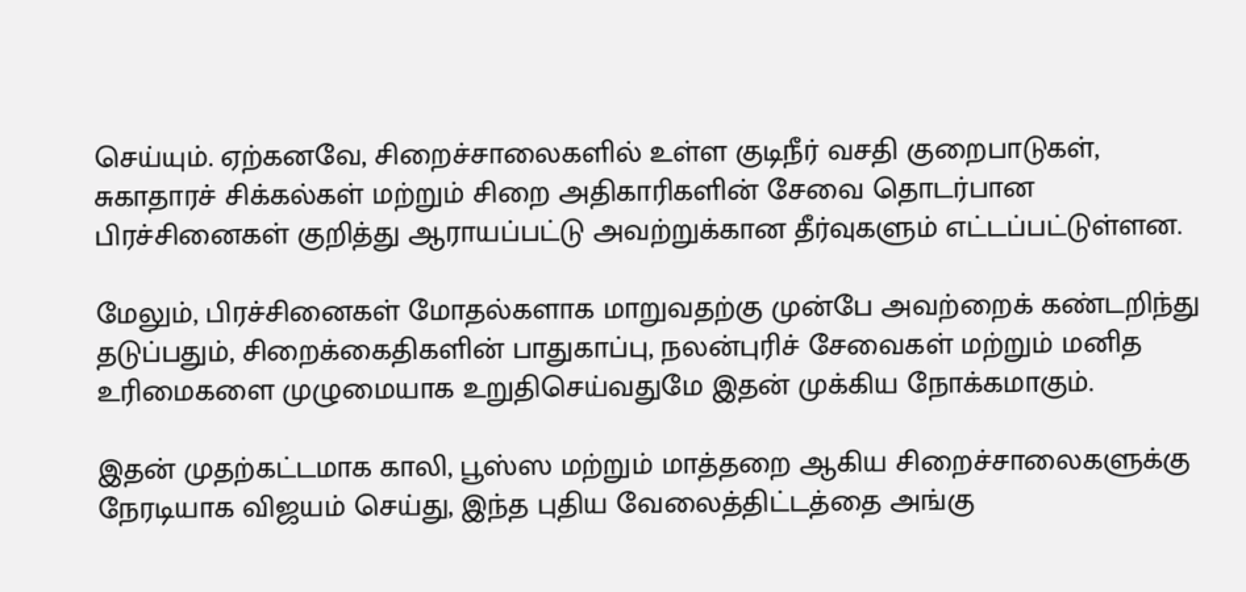செய்யும். ஏற்கனவே, சிறைச்சாலைகளில் உள்ள குடிநீர் வசதி குறைபாடுகள், சுகாதாரச் சிக்கல்கள் மற்றும் சிறை அதிகாரிகளின் சேவை தொடர்பான பிரச்சினைகள் குறித்து ஆராயப்பட்டு அவற்றுக்கான தீர்வுகளும் எட்டப்பட்டுள்ளன.

மேலும், பிரச்சினைகள் மோதல்களாக மாறுவதற்கு முன்பே அவற்றைக் கண்டறிந்து தடுப்பதும், சிறைக்கைதிகளின் பாதுகாப்பு, நலன்புரிச் சேவைகள் மற்றும் மனித உரிமைகளை முழுமையாக உறுதிசெய்வதுமே இதன் முக்கிய நோக்கமாகும்.

இதன் முதற்கட்டமாக காலி, பூஸ்ஸ மற்றும் மாத்தறை ஆகிய சிறைச்சாலைகளுக்கு நேரடியாக விஜயம் செய்து, இந்த புதிய வேலைத்திட்டத்தை அங்கு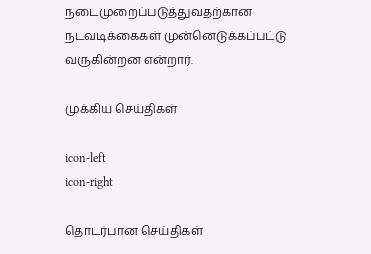நடைமுறைப்படுத்துவதற்கான நடவடிக்கைகள் முன்னெடுக்கப்பட்டு வருகின்றன என்றார்.

முக்கிய செய்திகள்

icon-left
icon-right

தொடர்பான செய்திகள்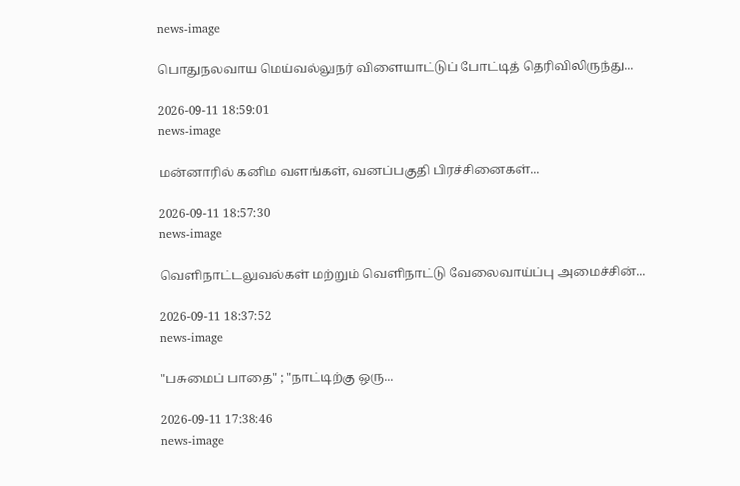news-image

பொதுநலவாய மெய்வல்லுநர் விளையாட்டுப் போட்டித் தெரிவிலிருந்து...

2026-09-11 18:59:01
news-image

மன்னாரில் கனிம வளங்கள், வனப்பகுதி பிரச்சினைகள்...

2026-09-11 18:57:30
news-image

வெளிநாட்டலுவல்கள் மற்றும் வெளிநாட்டு வேலைவாய்ப்பு அமைச்சின்...

2026-09-11 18:37:52
news-image

"பசுமைப் பாதை" ; "நாட்டிற்கு ஒரு...

2026-09-11 17:38:46
news-image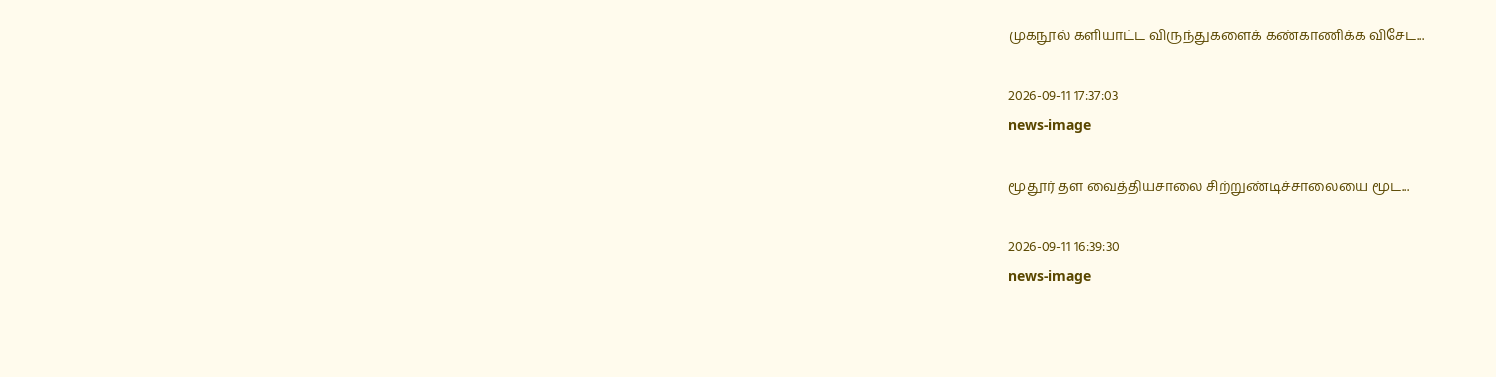முகநூல் களியாட்ட விருந்துகளைக் கண்காணிக்க விசேட...

2026-09-11 17:37:03
news-image

மூதூர் தள வைத்தியசாலை சிற்றுண்டிச்சாலையை மூட...

2026-09-11 16:39:30
news-image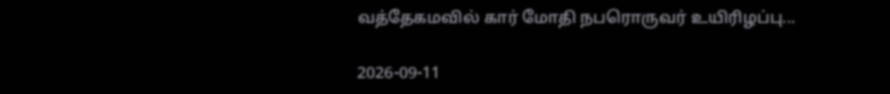வத்தேகமவில் கார் மோதி நபரொருவர் உயிரிழப்பு...

2026-09-11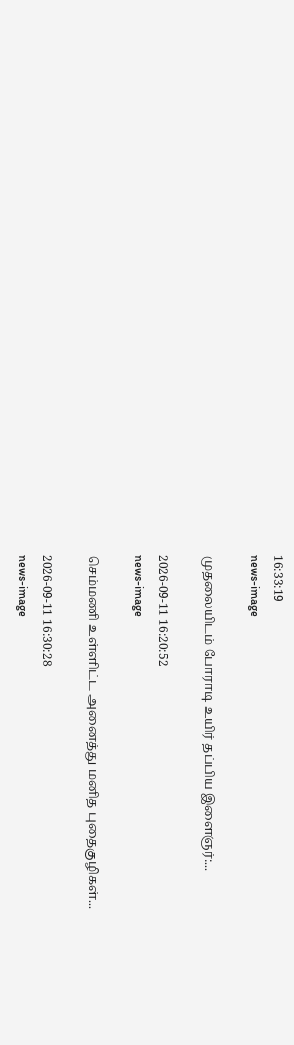16:33:19
news-image

முதலையிடம் போராடி உயிர் தப்பிய இளைஞர்:...

2026-09-11 16:20:52
news-image

செம்மணி உள்ளிட்ட அனைத்து மனித புதைகுழிகள்...

2026-09-11 16:30:28
news-image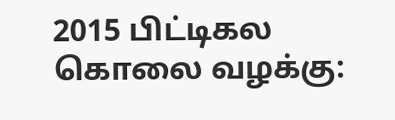2015 பிட்டிகல கொலை வழக்கு: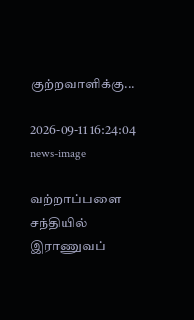குற்றவாளிக்கு...

2026-09-11 16:24:04
news-image

வற்றாப்பளை சந்தியில் இராணுவப்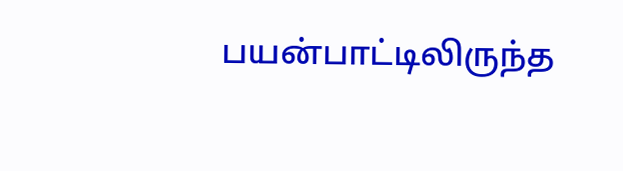பயன்பாட்டிலிருந்த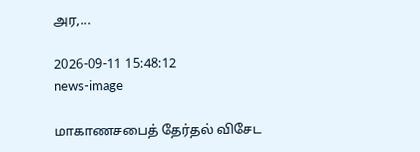அர,...

2026-09-11 15:48:12
news-image

மாகாணசபைத் தேர்தல் விசேட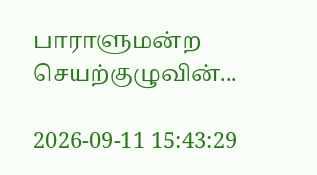பாராளுமன்ற செயற்குழுவின்...

2026-09-11 15:43:29